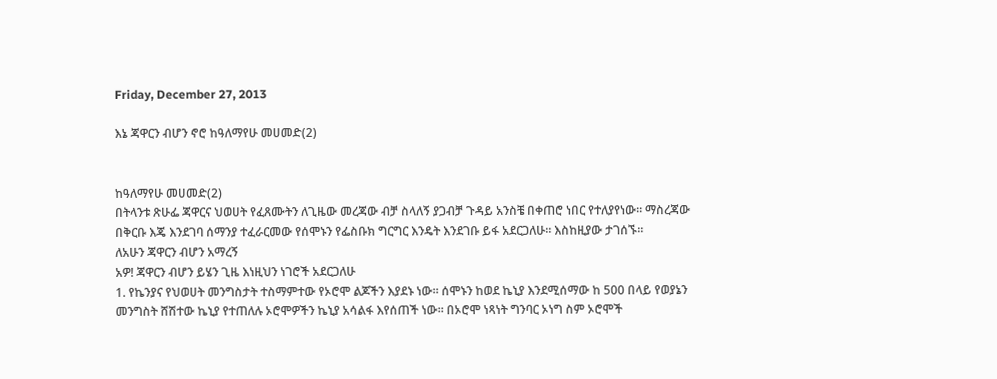Friday, December 27, 2013

እኔ ጃዋርን ብሆን ኖሮ ከዓለማየሁ መሀመድ(2)


ከዓለማየሁ መሀመድ(2)
በትላንቱ ጽሁፌ ጃዋርና ህወሀት የፈጸሙትን ለጊዜው መረጃው ብቻ ስላለኝ ያጋብቻ ጉዳይ አንስቼ በቀጠሮ ነበር የተለያየነው። ማስረጃው በቅርቡ እጄ እንደገባ ሰማንያ ተፈራርመው የሰሞኑን የፌስቡክ ግርግር እንዴት እንደገቡ ይፋ አደርጋለሁ። እስከዚያው ታገሰኙ።
ለአሁን ጃዋርን ብሆን አማረኝ
አዎ! ጃዋርን ብሆን ይሄን ጊዜ እነዚህን ነገሮች አደርጋለሁ
1. የኬንያና የህወሀት መንግስታት ተስማምተው የኦሮሞ ልጆችን እያደኑ ነው። ሰሞኑን ከወደ ኬኒያ እንደሚሰማው ከ 500 በላይ የወያኔን መንግስት ሸሽተው ኬኒያ የተጠለሉ ኦሮሞዎችን ኬኒያ አሳልፋ እየሰጠች ነው። በኦሮሞ ነጻነት ግንባር ኦነግ ስም ኦሮሞች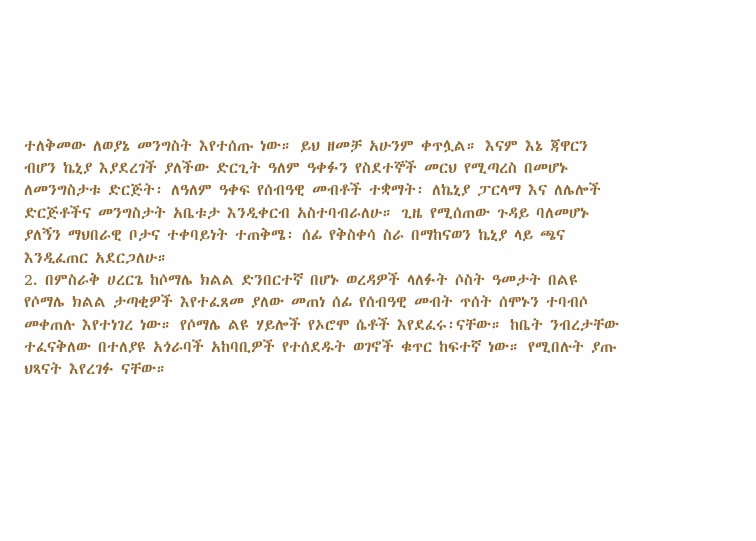ተለቅመው ለወያኔ መንግስት እየተሰጡ ነው። ይህ ዘመቻ አሁንም ቀጥሏል። እናም እኔ ጃዋርን ብሆን ኬኒያ እያደረገች ያለችው ድርጊት ዓለም ዓቀፉን የስደተኞች መርህ የሚጣረስ በመሆኑ ለመንግስታቱ ድርጅት፡ ለዓለም ዓቀፍ የሰብዓዊ መብቶች ተቋማት፡ ለኬኒያ ፓርላማ እና ለሌሎች ድርጅቶችና መንግስታት አቤቱታ እንዲቀርብ አስተባብራለሁ። ጊዜ የሚሰጠው ጉዳይ ባለመሆኑ ያለኝን ማህበራዊ ቦታና ተቀባይነት ተጠቅሜ፡ ሰፊ የቅስቀሳ ስራ በማከናወን ኬኒያ ላይ ጫና እንዲፈጠር አደርጋለሁ።
2. በምስራቅ ሀረርጌ ከሶማሌ ክልል ድንበርተኛ በሆኑ ወረዳዎች ላለፉት ሶስት ዓመታት በልዩ የሶማሌ ክልል ታጣቂዎች እየተፈጸመ ያለው መጠነ ሰፊ የሰብዓዊ መብት ጥሰት ሰሞኑን ተባብሶ መቀጠሉ እየተነገረ ነው። የሶማሌ ልዩ ሃይሎች የኦሮሞ ሴቶች እየደፈሩ፡ናቸው። ከቤት ንብረታቸው ተፈናቅለው በተለያዩ አጎራባች አከባቢዎች የተሰደዱት ወገኖች ቁጥር ከፍተኛ ነው። የሚበሉት ያጡ ህጻናት እየረገፉ ናቸው።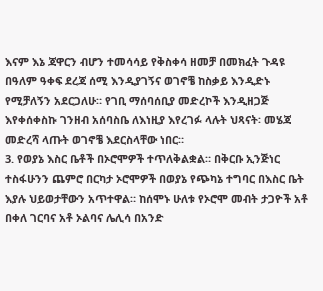እናም እኔ ጃዋርን ብሆን ተመሳሳይ የቅስቀሳ ዘመቻ በመክፈት ጉዳዩ በዓለም ዓቀፍ ደረጃ ሰሚ እንዲያገኝና ወገኖቼ ከስቃይ እንዲድኑ የሚቻለኝን አደርጋለሁ። የገቢ ማሰባሰቢያ መድረኮች እንዲዘጋጅ እየቀሰቀስኩ ገንዘብ አሰባስቤ ለእነዚያ እየረገፉ ላሉት ህጻናት፡ መሄጃ መድረሻ ላጡት ወገኖቼ እደርስላቸው ነበር።
3. የወያኔ እስር ቤቶች በኦሮሞዎች ተጥለቅልቋል። በቅርቡ ኢንጅነር ተስፋሁንን ጨምሮ በርካታ ኦሮሞዎች በወያኔ የጭካኔ ተግባር በእስር ቤት እያሉ ህይወታቸውን አጥተዋል። ከሰሞኑ ሁለቱ የኦሮሞ መብት ታጋዮች አቶ በቀለ ገርባና አቶ ኦልባና ሌሊሳ በአንድ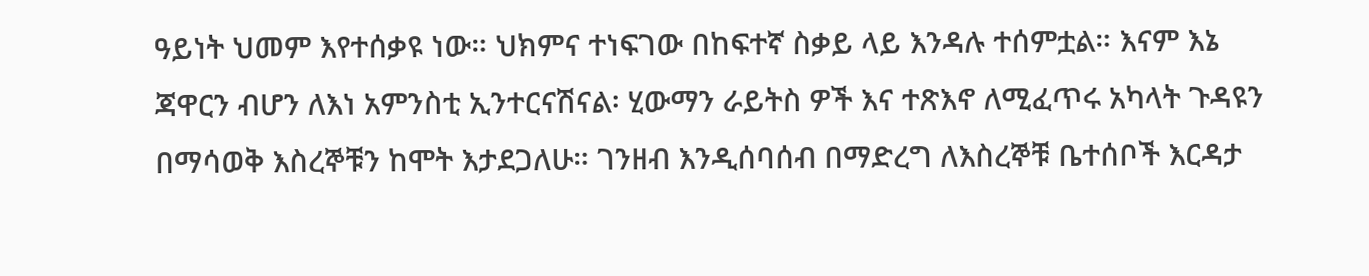ዓይነት ህመም እየተሰቃዩ ነው። ህክምና ተነፍገው በከፍተኛ ስቃይ ላይ እንዳሉ ተሰምቷል። እናም እኔ ጃዋርን ብሆን ለእነ አምንስቲ ኢንተርናሽናል፡ ሂውማን ራይትስ ዎች እና ተጽእኖ ለሚፈጥሩ አካላት ጉዳዩን በማሳወቅ እስረኞቹን ከሞት እታደጋለሁ። ገንዘብ እንዲሰባሰብ በማድረግ ለእስረኞቹ ቤተሰቦች እርዳታ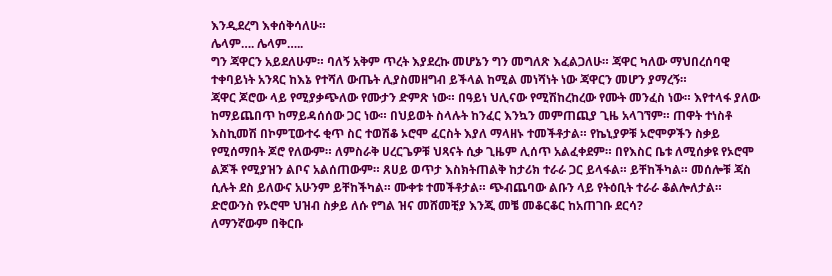እንዲደረግ እቀሰቅሳለሁ።
ሌላም…. ሌላም…..
ግን ጃዋርን አይደለሁም። ባለኝ አቅም ጥረት እያደረኩ መሆኔን ግን መግለጽ እፈልጋለሁ። ጃዋር ካለው ማህበረሰባዊ ተቀባይነት አንጻር ከእኔ የተሻለ ውጤት ሊያስመዘግብ ይችላል ከሚል መነሻነት ነው ጃዋርን መሆን ያማረኝ።
ጃዋር ጆሮው ላይ የሚያቃጭለው የሙታን ድምጽ ነው። በዓይነ ህሊናው የሚሽከረከረው የሙት መንፈስ ነው። እየተላፋ ያለው ከማይጨበጥ ከማይዳሰሰው ጋር ነው። በህይወት ስላሉት ከንፈር እንኳን መምጠጪያ ጊዜ አላገኘም። ጠዋት ተነስቶ እስኪመሽ በኮምፒውተሩ ቂጥ ስር ተወሽቆ ኦሮሞ ፈርስት እያለ ማላዘኑ ተመችቶታል። የኬኒያዎቹ ኦሮሞዎችን ስቃይ የሚሰማበት ጆሮ የለውም። ለምስራቅ ሀረርጌዎቹ ህጻናት ሲቃ ጊዜም ሊሰጥ አልፈቀደም። በየእስር ቤቱ ለሚሰቃዩ የኦሮሞ ልጆች የሚያዝን ልቦና አልሰጠውም። ጸሀይ ወጥታ እስክትጠልቅ ከታሪክ ተራራ ጋር ይላፋል። ይቸከችካል። መሰሎቹ ጃስ ሲሉት ደስ ይለውና አሁንም ይቸከችካል። ሙቀቱ ተመችቶታል። ጭብጨባው ልቡን ላይ የትዕቢት ተራራ ቆልሎለታል። ድሮውንስ የኦሮሞ ህዝብ ስቃይ ለሱ የግል ዝና መሸመቺያ እንጂ መቼ መቆርቆር ከአጠገቡ ደርሳ?
ለማንኛውም በቅርቡ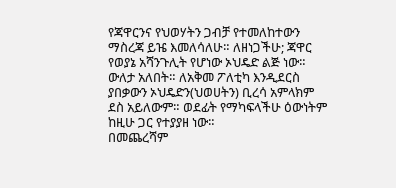የጃዋርንና የህወሃትን ጋብቻ የተመለከተውን ማስረጃ ይዤ እመለሳለሁ። ለዘነጋችሁ; ጃዋር የወያኔ አሻንጉሊት የሆነው ኦህዴድ ልጅ ነው። ውለታ አለበት። ለአቅመ ፖለቲካ እንዲደርስ ያበቃውን ኦህዴድን(ህወሀትን) ቢረሳ አምላክም ደስ አይለውም። ወደፊት የማካፍላችሁ ዕውነትም ከዚሁ ጋር የተያያዘ ነው።
በመጨረሻም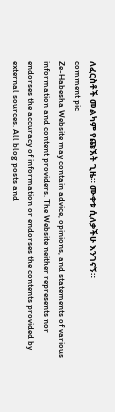ለፈርስቶች መልካም የጩኧት ጊዜ። ሙቀቱ ሲለቃችሁ እንገናኝ።
comment pic
Ze-Habesha Website may contain advice, opinions, and statements of various information and content providers. The Website neither represents nor endorses the accuracy of information or endorses the contents provided by external sources. All blog posts and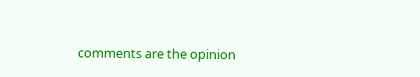comments are the opinion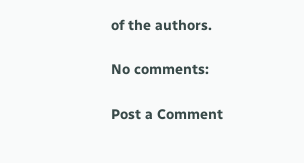of the authors.

No comments:

Post a Comment